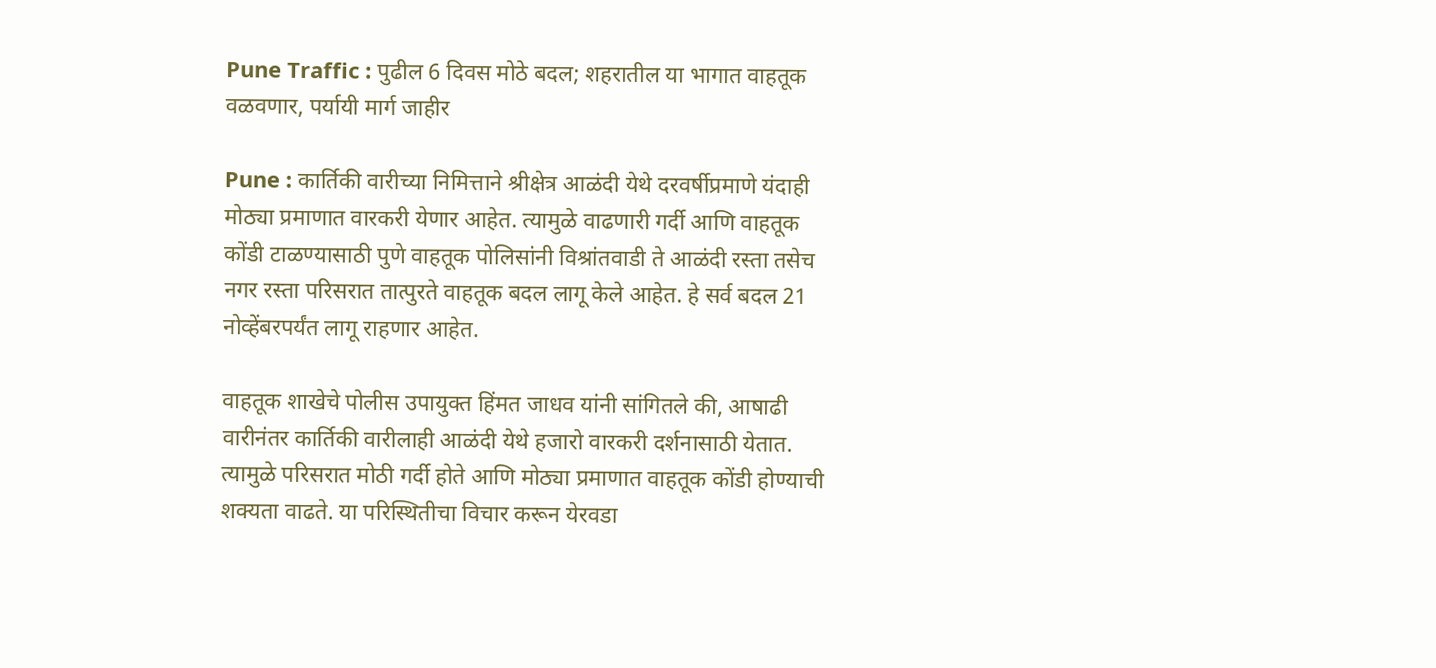Pune Traffic : पुढील 6 दिवस मोठे बदल; शहरातील या भागात वाहतूक वळवणार, पर्यायी मार्ग जाहीर

Pune : कार्तिकी वारीच्या निमित्ताने श्रीक्षेत्र आळंदी येथे दरवर्षीप्रमाणे यंदाही मोठ्या प्रमाणात वारकरी येणार आहेत. त्यामुळे वाढणारी गर्दी आणि वाहतूक कोंडी टाळण्यासाठी पुणे वाहतूक पोलिसांनी विश्रांतवाडी ते आळंदी रस्ता तसेच नगर रस्ता परिसरात तात्पुरते वाहतूक बदल लागू केले आहेत. हे सर्व बदल 21 नोव्हेंबरपर्यंत लागू राहणार आहेत.

वाहतूक शाखेचे पोलीस उपायुक्त हिंमत जाधव यांनी सांगितले की, आषाढी वारीनंतर कार्तिकी वारीलाही आळंदी येथे हजारो वारकरी दर्शनासाठी येतात. त्यामुळे परिसरात मोठी गर्दी होते आणि मोठ्या प्रमाणात वाहतूक कोंडी होण्याची शक्यता वाढते. या परिस्थितीचा विचार करून येरवडा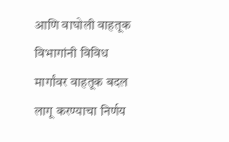आणि वाघोली वाहतूक विभागांनी विविध मार्गांवर वाहतूक बदल लागू करण्याचा निर्णय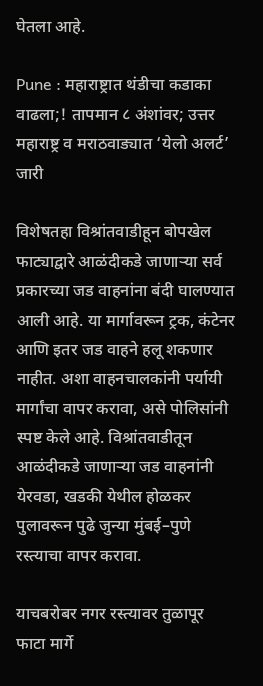घेतला आहे.

Pune : महाराष्ट्रात थंडीचा कडाका वाढला;! तापमान ८ अंशांवर; उत्तर महाराष्ट्र व मराठवाड्यात ‘येलो अलर्ट’ जारी

विशेषतहा विश्रांतवाडीहून बोपखेल फाट्याद्वारे आळंदीकडे जाणाऱ्या सर्व प्रकारच्या जड वाहनांना बंदी घालण्यात आली आहे. या मार्गावरून ट्रक, कंटेनर आणि इतर जड वाहने हलू शकणार नाहीत. अशा वाहनचालकांनी पर्यायी मार्गांचा वापर करावा, असे पोलिसांनी स्पष्ट केले आहे. विश्रांतवाडीतून आळंदीकडे जाणाऱ्या जड वाहनांनी येरवडा, खडकी येथील होळकर पुलावरून पुढे जुन्या मुंबई–पुणे रस्त्याचा वापर करावा.

याचबरोबर नगर रस्त्यावर तुळापूर फाटा मार्गे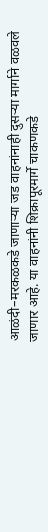आळंदी–मरकळकडे जाणाऱ्या जड वाहनांनाही दुसऱ्या मार्गाने वळवले जाणार आहे. या वाहनांनी शिक्रापूरमार्गे चाकणकडे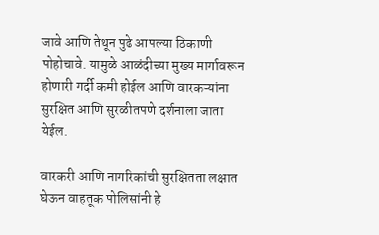जावे आणि तेथून पुढे आपल्या ठिकाणी पोहोचावे. यामुळे आळंदीच्या मुख्य मार्गावरून होणारी गर्दी कमी होईल आणि वारकऱ्यांना सुरक्षित आणि सुरळीतपणे दर्शनाला जाता येईल.

वारकरी आणि नागरिकांची सुरक्षितता लक्षात घेऊन वाहतूक पोलिसांनी हे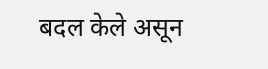बदल केले असून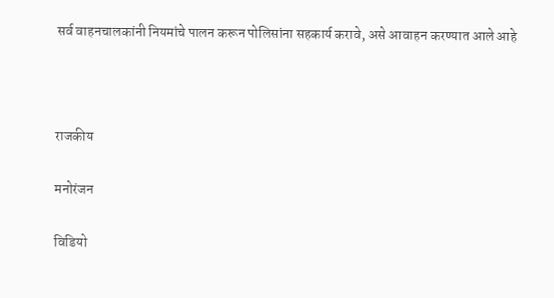सर्व वाहनचालकांनी नियमांचे पालन करून पोलिसांना सहकार्य करावे, असे आवाहन करण्यात आले आहे



राजकीय

मनोरंजन

विडियो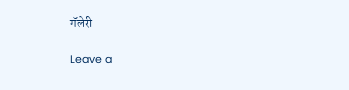गॅलेरी

Leave a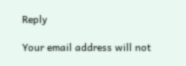Reply

Your email address will not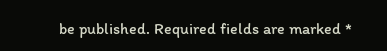be published. Required fields are marked *